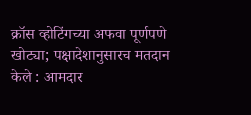क्रॉस व्होटिंगच्या अफवा पूर्णपणे खोट्या; पक्षादेशानुसारच मतदान केले : आमदार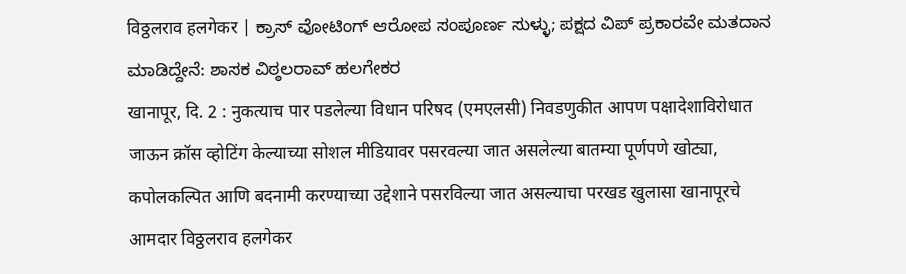विठ्ठलराव हलगेकर | ಕ್ರಾಸ್ ವೋಟಿಂಗ್ ಆರೋಪ ಸಂಪೂರ್ಣ ಸುಳ್ಳು; ಪಕ್ಷದ ವಿಪ್ ಪ್ರಕಾರವೇ ಮತದಾನ ಮಾಡಿದ್ದೇನೆ: ಶಾಸಕ ವಿಠ್ಠಲರಾವ್ ಹಲಗೇಕರ
खानापूर, दि. 2 : नुकत्याच पार पडलेल्या विधान परिषद (एमएलसी) निवडणुकीत आपण पक्षादेशाविरोधात जाऊन क्रॉस व्होटिंग केल्याच्या सोशल मीडियावर पसरवल्या जात असलेल्या बातम्या पूर्णपणे खोट्या, कपोलकल्पित आणि बदनामी करण्याच्या उद्देशाने पसरविल्या जात असल्याचा परखड खुलासा खानापूरचे आमदार विठ्ठलराव हलगेकर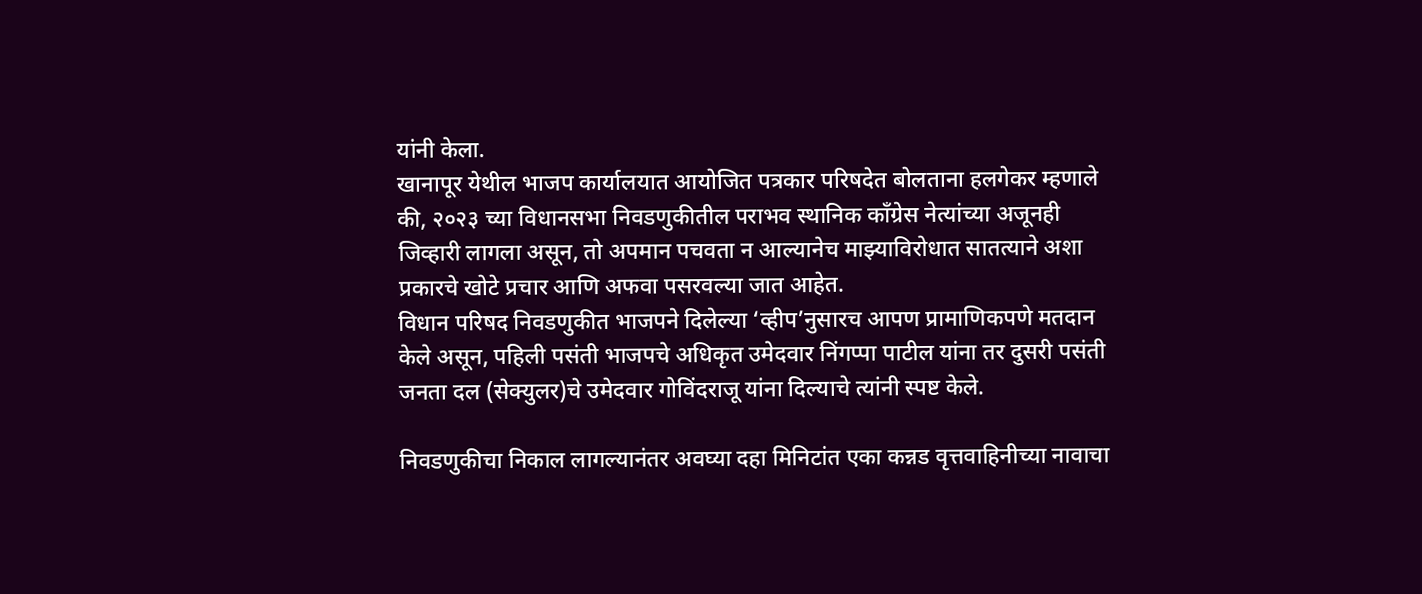यांनी केला.
खानापूर येथील भाजप कार्यालयात आयोजित पत्रकार परिषदेत बोलताना हलगेकर म्हणाले की, २०२३ च्या विधानसभा निवडणुकीतील पराभव स्थानिक काँग्रेस नेत्यांच्या अजूनही जिव्हारी लागला असून, तो अपमान पचवता न आल्यानेच माझ्याविरोधात सातत्याने अशा प्रकारचे खोटे प्रचार आणि अफवा पसरवल्या जात आहेत.
विधान परिषद निवडणुकीत भाजपने दिलेल्या ‘व्हीप’नुसारच आपण प्रामाणिकपणे मतदान केले असून, पहिली पसंती भाजपचे अधिकृत उमेदवार निंगप्पा पाटील यांना तर दुसरी पसंती जनता दल (सेक्युलर)चे उमेदवार गोविंदराजू यांना दिल्याचे त्यांनी स्पष्ट केले.

निवडणुकीचा निकाल लागल्यानंतर अवघ्या दहा मिनिटांत एका कन्नड वृत्तवाहिनीच्या नावाचा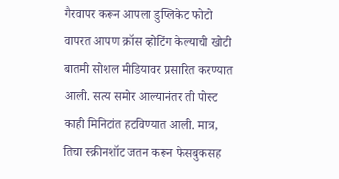गैरवापर करून आपला डुप्लिकेट फोटो वापरत आपण क्रॉस व्होटिंग केल्याची खोटी बातमी सोशल मीडियावर प्रसारित करण्यात आली. सत्य समोर आल्यानंतर ती पोस्ट काही मिनिटांत हटविण्यात आली. मात्र, तिचा स्क्रीनशॉट जतन करून फेसबुकसह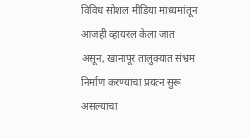विविध सोशल मीडिया माध्यमांतून आजही व्हायरल केला जात असून, खानापूर तालुक्यात संभ्रम निर्माण करण्याचा प्रयत्न सुरू असल्याचा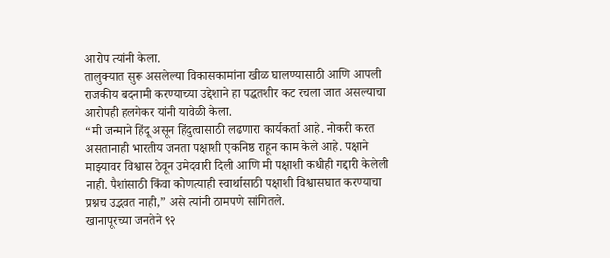आरोप त्यांनी केला.
तालुक्यात सुरू असलेल्या विकासकामांना खीळ घालण्यासाठी आणि आपली राजकीय बदनामी करण्याच्या उद्देशाने हा पद्धतशीर कट रचला जात असल्याचा आरोपही हलगेकर यांनी यावेळी केला.
“मी जन्माने हिंदू असून हिंदुत्वासाठी लढणारा कार्यकर्ता आहे. नोकरी करत असतानाही भारतीय जनता पक्षाशी एकनिष्ठ राहून काम केले आहे. पक्षाने माझ्यावर विश्वास ठेवून उमेदवारी दिली आणि मी पक्षाशी कधीही गद्दारी केलेली नाही. पैशांसाठी किंवा कोणत्याही स्वार्थासाठी पक्षाशी विश्वासघात करण्याचा प्रश्नच उद्भवत नाही,” असे त्यांनी ठामपणे सांगितले.
खानापूरच्या जनतेने ९२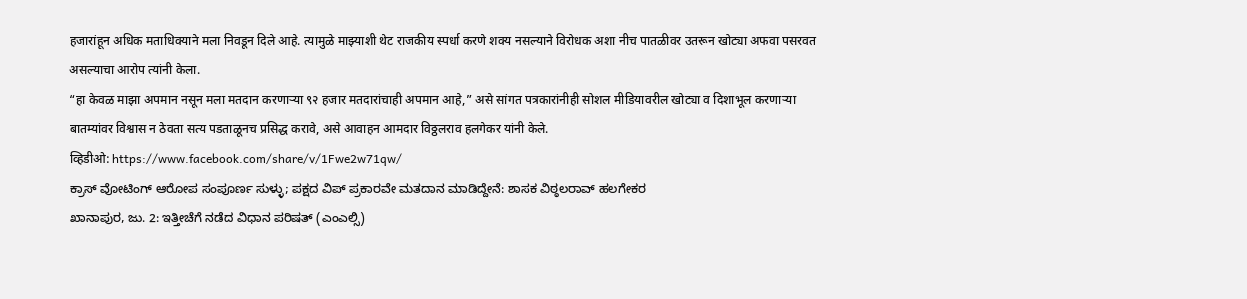हजारांहून अधिक मताधिक्याने मला निवडून दिले आहे. त्यामुळे माझ्याशी थेट राजकीय स्पर्धा करणे शक्य नसल्याने विरोधक अशा नीच पातळीवर उतरून खोट्या अफवा पसरवत असल्याचा आरोप त्यांनी केला.
“हा केवळ माझा अपमान नसून मला मतदान करणाऱ्या ९२ हजार मतदारांचाही अपमान आहे,” असे सांगत पत्रकारांनीही सोशल मीडियावरील खोट्या व दिशाभूल करणाऱ्या बातम्यांवर विश्वास न ठेवता सत्य पडताळूनच प्रसिद्ध करावे, असे आवाहन आमदार विठ्ठलराव हलगेकर यांनी केले.
व्हिडीओ: https://www.facebook.com/share/v/1Fwe2w71qw/
ಕ್ರಾಸ್ ವೋಟಿಂಗ್ ಆರೋಪ ಸಂಪೂರ್ಣ ಸುಳ್ಳು; ಪಕ್ಷದ ವಿಪ್ ಪ್ರಕಾರವೇ ಮತದಾನ ಮಾಡಿದ್ದೇನೆ: ಶಾಸಕ ವಿಠ್ಠಲರಾವ್ ಹಲಗೇಕರ
ಖಾನಾಪುರ, ಜು. 2: ಇತ್ತೀಚೆಗೆ ನಡೆದ ವಿಧಾನ ಪರಿಷತ್ (ಎಂಎಲ್ಸಿ)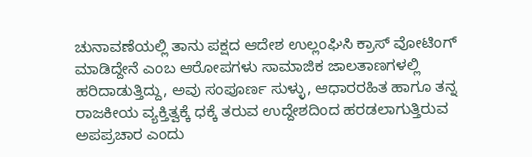ಚುನಾವಣೆಯಲ್ಲಿ ತಾನು ಪಕ್ಷದ ಆದೇಶ ಉಲ್ಲಂಘಿಸಿ ಕ್ರಾಸ್ ವೋಟಿಂಗ್ ಮಾಡಿದ್ದೇನೆ ಎಂಬ ಆರೋಪಗಳು ಸಾಮಾಜಿಕ ಜಾಲತಾಣಗಳಲ್ಲಿ ಹರಿದಾಡುತ್ತಿದ್ದು, ಅವು ಸಂಪೂರ್ಣ ಸುಳ್ಳು, ಆಧಾರರಹಿತ ಹಾಗೂ ತನ್ನ ರಾಜಕೀಯ ವ್ಯಕ್ತಿತ್ವಕ್ಕೆ ಧಕ್ಕೆ ತರುವ ಉದ್ದೇಶದಿಂದ ಹರಡಲಾಗುತ್ತಿರುವ ಅಪಪ್ರಚಾರ ಎಂದು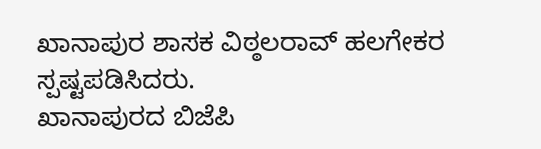ಖಾನಾಪುರ ಶಾಸಕ ವಿಠ್ಠಲರಾವ್ ಹಲಗೇಕರ ಸ್ಪಷ್ಟಪಡಿಸಿದರು.
ಖಾನಾಪುರದ ಬಿಜೆಪಿ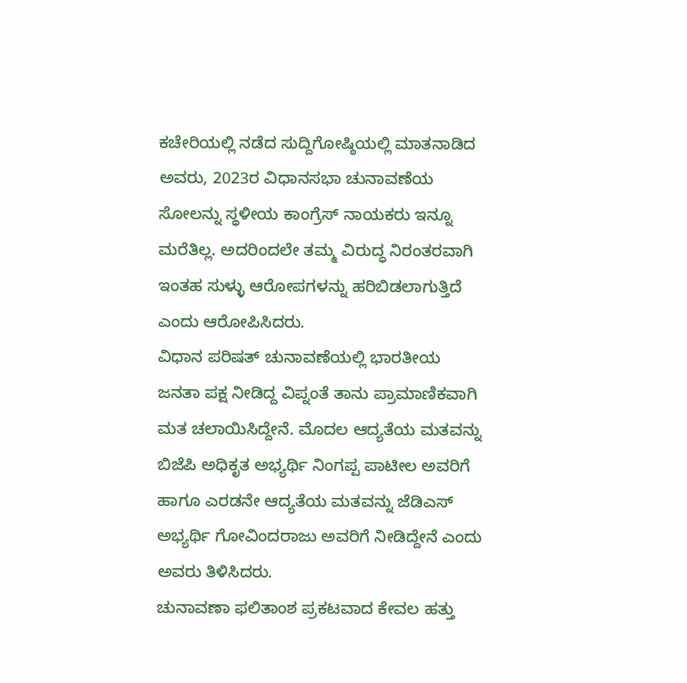ಕಚೇರಿಯಲ್ಲಿ ನಡೆದ ಸುದ್ದಿಗೋಷ್ಠಿಯಲ್ಲಿ ಮಾತನಾಡಿದ ಅವರು, 2023ರ ವಿಧಾನಸಭಾ ಚುನಾವಣೆಯ ಸೋಲನ್ನು ಸ್ಥಳೀಯ ಕಾಂಗ್ರೆಸ್ ನಾಯಕರು ಇನ್ನೂ ಮರೆತಿಲ್ಲ. ಅದರಿಂದಲೇ ತಮ್ಮ ವಿರುದ್ಧ ನಿರಂತರವಾಗಿ ಇಂತಹ ಸುಳ್ಳು ಆರೋಪಗಳನ್ನು ಹರಿಬಿಡಲಾಗುತ್ತಿದೆ ಎಂದು ಆರೋಪಿಸಿದರು.
ವಿಧಾನ ಪರಿಷತ್ ಚುನಾವಣೆಯಲ್ಲಿ ಭಾರತೀಯ ಜನತಾ ಪಕ್ಷ ನೀಡಿದ್ದ ವಿಪ್ನಂತೆ ತಾನು ಪ್ರಾಮಾಣಿಕವಾಗಿ ಮತ ಚಲಾಯಿಸಿದ್ದೇನೆ. ಮೊದಲ ಆದ್ಯತೆಯ ಮತವನ್ನು ಬಿಜೆಪಿ ಅಧಿಕೃತ ಅಭ್ಯರ್ಥಿ ನಿಂಗಪ್ಪ ಪಾಟೀಲ ಅವರಿಗೆ ಹಾಗೂ ಎರಡನೇ ಆದ್ಯತೆಯ ಮತವನ್ನು ಜೆಡಿಎಸ್ ಅಭ್ಯರ್ಥಿ ಗೋವಿಂದರಾಜು ಅವರಿಗೆ ನೀಡಿದ್ದೇನೆ ಎಂದು ಅವರು ತಿಳಿಸಿದರು.
ಚುನಾವಣಾ ಫಲಿತಾಂಶ ಪ್ರಕಟವಾದ ಕೇವಲ ಹತ್ತು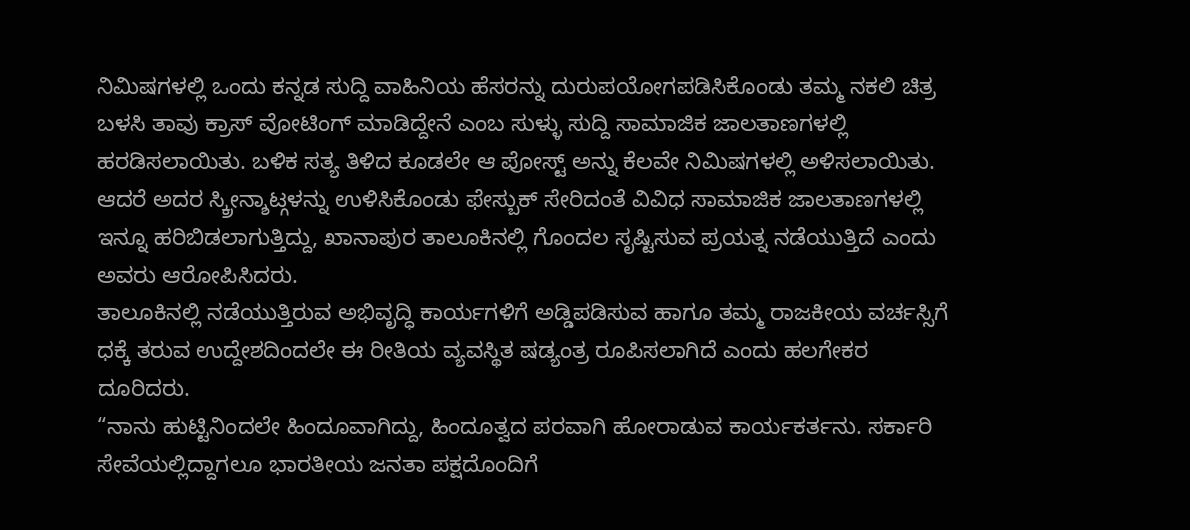ನಿಮಿಷಗಳಲ್ಲಿ ಒಂದು ಕನ್ನಡ ಸುದ್ದಿ ವಾಹಿನಿಯ ಹೆಸರನ್ನು ದುರುಪಯೋಗಪಡಿಸಿಕೊಂಡು ತಮ್ಮ ನಕಲಿ ಚಿತ್ರ ಬಳಸಿ ತಾವು ಕ್ರಾಸ್ ವೋಟಿಂಗ್ ಮಾಡಿದ್ದೇನೆ ಎಂಬ ಸುಳ್ಳು ಸುದ್ದಿ ಸಾಮಾಜಿಕ ಜಾಲತಾಣಗಳಲ್ಲಿ ಹರಡಿಸಲಾಯಿತು. ಬಳಿಕ ಸತ್ಯ ತಿಳಿದ ಕೂಡಲೇ ಆ ಪೋಸ್ಟ್ ಅನ್ನು ಕೆಲವೇ ನಿಮಿಷಗಳಲ್ಲಿ ಅಳಿಸಲಾಯಿತು. ಆದರೆ ಅದರ ಸ್ಕ್ರೀನ್ಶಾಟ್ಗಳನ್ನು ಉಳಿಸಿಕೊಂಡು ಫೇಸ್ಬುಕ್ ಸೇರಿದಂತೆ ವಿವಿಧ ಸಾಮಾಜಿಕ ಜಾಲತಾಣಗಳಲ್ಲಿ ಇನ್ನೂ ಹರಿಬಿಡಲಾಗುತ್ತಿದ್ದು, ಖಾನಾಪುರ ತಾಲೂಕಿನಲ್ಲಿ ಗೊಂದಲ ಸೃಷ್ಟಿಸುವ ಪ್ರಯತ್ನ ನಡೆಯುತ್ತಿದೆ ಎಂದು ಅವರು ಆರೋಪಿಸಿದರು.
ತಾಲೂಕಿನಲ್ಲಿ ನಡೆಯುತ್ತಿರುವ ಅಭಿವೃದ್ಧಿ ಕಾರ್ಯಗಳಿಗೆ ಅಡ್ಡಿಪಡಿಸುವ ಹಾಗೂ ತಮ್ಮ ರಾಜಕೀಯ ವರ್ಚಸ್ಸಿಗೆ ಧಕ್ಕೆ ತರುವ ಉದ್ದೇಶದಿಂದಲೇ ಈ ರೀತಿಯ ವ್ಯವಸ್ಥಿತ ಷಡ್ಯಂತ್ರ ರೂಪಿಸಲಾಗಿದೆ ಎಂದು ಹಲಗೇಕರ ದೂರಿದರು.
“ನಾನು ಹುಟ್ಟಿನಿಂದಲೇ ಹಿಂದೂವಾಗಿದ್ದು, ಹಿಂದೂತ್ವದ ಪರವಾಗಿ ಹೋರಾಡುವ ಕಾರ್ಯಕರ್ತನು. ಸರ್ಕಾರಿ ಸೇವೆಯಲ್ಲಿದ್ದಾಗಲೂ ಭಾರತೀಯ ಜನತಾ ಪಕ್ಷದೊಂದಿಗೆ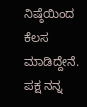ನಿಷ್ಠೆಯಿಂದ ಕೆಲಸ ಮಾಡಿದ್ದೇನೆ. ಪಕ್ಷ ನನ್ನ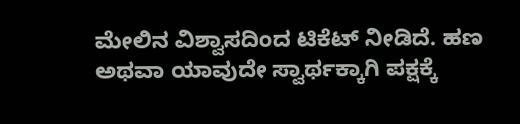ಮೇಲಿನ ವಿಶ್ವಾಸದಿಂದ ಟಿಕೆಟ್ ನೀಡಿದೆ. ಹಣ ಅಥವಾ ಯಾವುದೇ ಸ್ವಾರ್ಥಕ್ಕಾಗಿ ಪಕ್ಷಕ್ಕೆ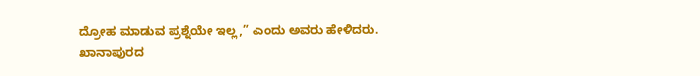ದ್ರೋಹ ಮಾಡುವ ಪ್ರಶ್ನೆಯೇ ಇಲ್ಲ,” ಎಂದು ಅವರು ಹೇಳಿದರು.
ಖಾನಾಪುರದ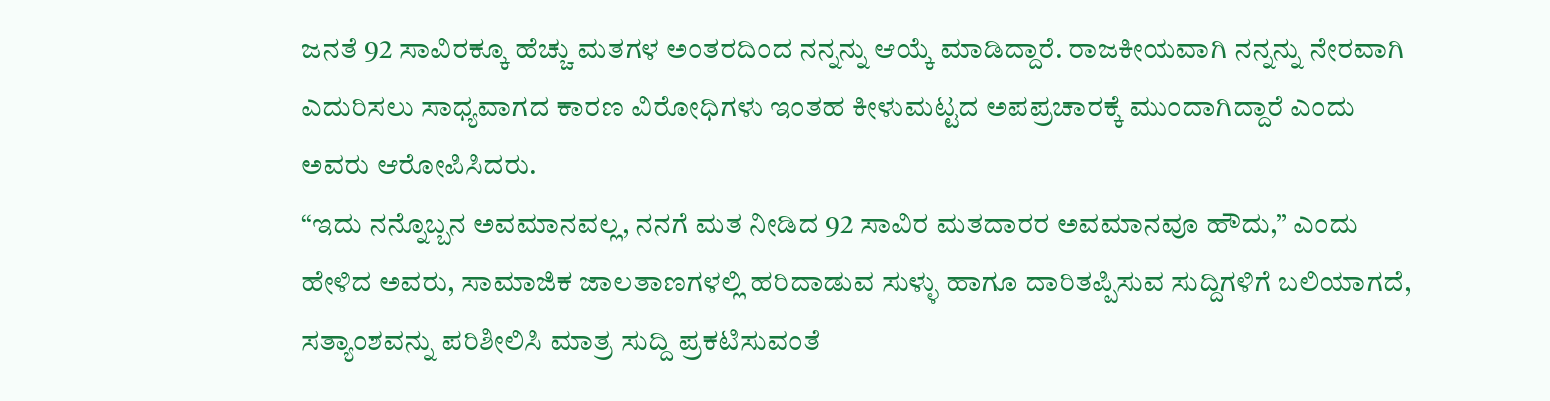ಜನತೆ 92 ಸಾವಿರಕ್ಕೂ ಹೆಚ್ಚು ಮತಗಳ ಅಂತರದಿಂದ ನನ್ನನ್ನು ಆಯ್ಕೆ ಮಾಡಿದ್ದಾರೆ. ರಾಜಕೀಯವಾಗಿ ನನ್ನನ್ನು ನೇರವಾಗಿ ಎದುರಿಸಲು ಸಾಧ್ಯವಾಗದ ಕಾರಣ ವಿರೋಧಿಗಳು ಇಂತಹ ಕೀಳುಮಟ್ಟದ ಅಪಪ್ರಚಾರಕ್ಕೆ ಮುಂದಾಗಿದ್ದಾರೆ ಎಂದು ಅವರು ಆರೋಪಿಸಿದರು.
“ಇದು ನನ್ನೊಬ್ಬನ ಅವಮಾನವಲ್ಲ, ನನಗೆ ಮತ ನೀಡಿದ 92 ಸಾವಿರ ಮತದಾರರ ಅವಮಾನವೂ ಹೌದು,” ಎಂದು ಹೇಳಿದ ಅವರು, ಸಾಮಾಜಿಕ ಜಾಲತಾಣಗಳಲ್ಲಿ ಹರಿದಾಡುವ ಸುಳ್ಳು ಹಾಗೂ ದಾರಿತಪ್ಪಿಸುವ ಸುದ್ದಿಗಳಿಗೆ ಬಲಿಯಾಗದೆ, ಸತ್ಯಾಂಶವನ್ನು ಪರಿಶೀಲಿಸಿ ಮಾತ್ರ ಸುದ್ದಿ ಪ್ರಕಟಿಸುವಂತೆ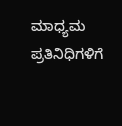ಮಾಧ್ಯಮ ಪ್ರತಿನಿಧಿಗಳಿಗೆ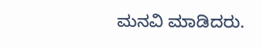ಮನವಿ ಮಾಡಿದರು.